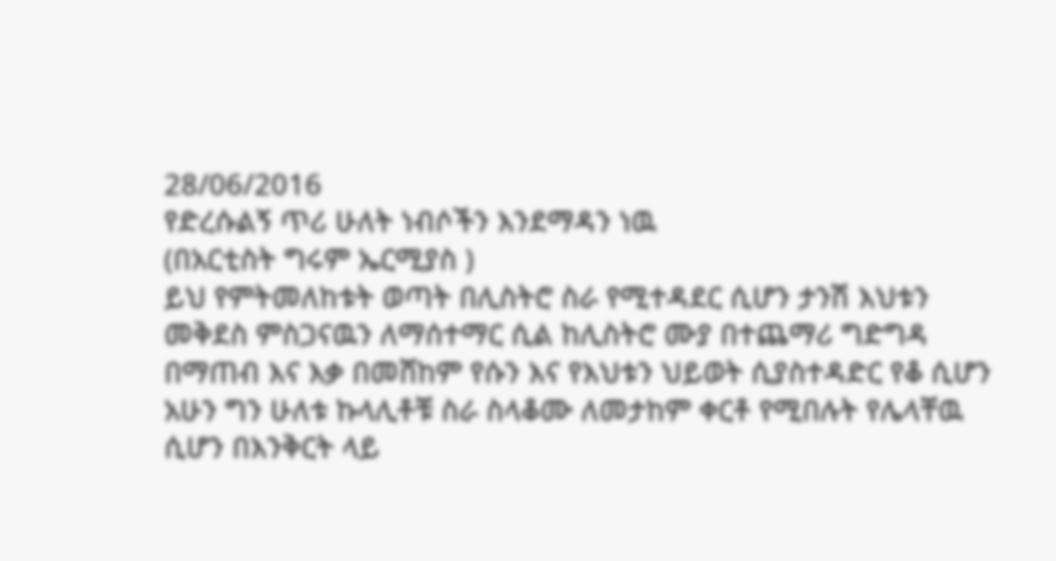28/06/2016
የድረሱልኝ ጥሪ ሁለት ነብሶችን እንደማዳን ነዉ
(በአርቲስት ግሩም ኤርሚያስ )
ይህ የምትመለከቱት ወጣት በሊስትሮ ስራ የሚተዳደር ሲሆን ታንሽ እህቱን መቅደስ ምስጋናዉን ለማሰተማር ሲል ከሊስትሮ ሙያ በተጨማሪ ግድግዳ በማጠብ እና እቃ በመሸከም የሱን እና የእህቱን ህይወት ሲያስተዳድር የቆ ሲሆን አሁን ግን ሁለቱ ኩላሊቶቹ ስራ ስላቆሙ ለመታከም ቀርቶ የሚበሉት የሌላቸዉ ሲሆን በእንቅርት ላይ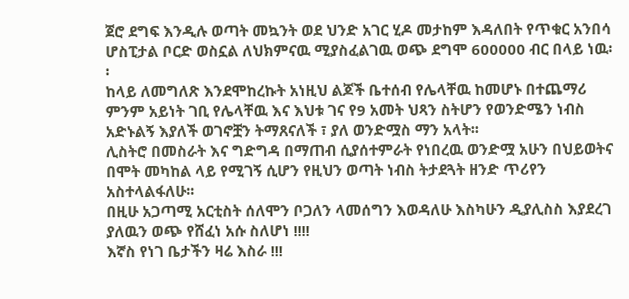ጀሮ ደግፍ እንዲሉ ወጣት መኳንት ወደ ህንድ አገር ሂዶ መታከም እዳለበት የጥቁር አንበሳ ሆስፒታል ቦርድ ወስኗል ለህክምናዉ ሚያስፈልገዉ ወጭ ደግሞ 600000 ብር በላይ ነዉ፡፡
ከላይ ለመግለጽ እንደሞከረኩት አነዚህ ልጆች ቤተሰብ የሌላቸዉ ከመሆኑ በተጨማሪ ምንም አይነት ገቢ የሌላቸዉ እና እህቱ ገና የ9 አመት ህጻን ስትሆን የወንድሜን ነብስ አድኑልኝ እያለች ወገኖቿን ትማጸናለች ፣ ያለ ወንድሟስ ማን አላት፡፡
ሊስትሮ በመስራት እና ግድግዳ በማጠብ ሲያሰተምራት የነበረዉ ወንድሟ አሁን በህይወትና በሞት መካከል ላይ የሚገኝ ሲሆን የዚህን ወጣት ነብስ ትታደጓት ዘንድ ጥሪየን አስተላልፋለሁ፡፡
በዚሁ አጋጣሚ አርቲስት ሰለሞን ቦጋለን ላመሰግን እወዳለሁ እስካሁን ዲያሊስስ እያደረገ ያለዉን ወጭ የሸፈነ አሱ ስለሆነ !!!!
እኛስ የነገ ቤታችን ዛሬ እስራ !!!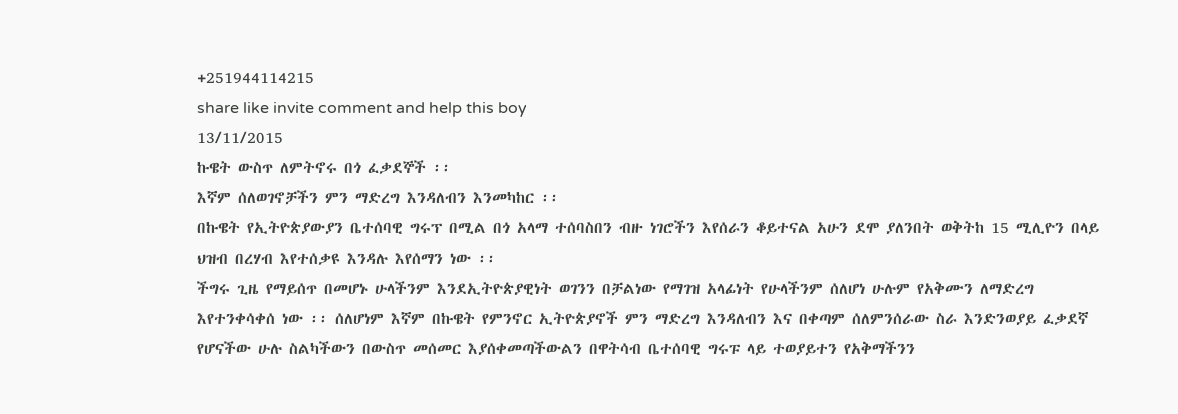+251944114215
share like invite comment and help this boy
13/11/2015
ኩዌት ውስጥ ለምትኖሩ በጎ ፈቃደኞች ፡፡
እኛም ሰለወገኖቻችን ምን ማድረግ እንዳለብን እንመካከር ፡፡
በኩዌት የኢትዮጵያውያን ቤተሰባዊ ግሩፕ በሚል በጎ አላማ ተሰባስበን ብዙ ነገሮችን እየሰራን ቆይተናል አሁን ደሞ ያለንበት ወቅትከ 15 ሚሊዮን በላይ ህዝብ በረሃብ እየተሰቃዩ እንዳሉ እየሰማን ነው ፡፡
ችግሩ ጊዜ የማይሰጥ በመሆኑ ሁላችንም እንደኢትዮጵያዊነት ወገንን በቻልነው የማገዝ አላፊነት የሁላችንም ሰለሆነ ሁሉም የአቅሙን ለማድረግ እየተንቀሳቀሰ ነው ፡፡ ሰለሆነም እኛም በኩዌት የምንኖር ኢትዮጵያኖች ምን ማድረግ እንዳለብን እና በቀጣም ሰለምንሰራው ስራ እንድንወያይ ፈቃደኛ የሆናችው ሁሉ ስልካችውን በውስጥ መሰመር እያሰቀመጣችውልን በዋትሳብ ቤተሰባዊ ግሩፑ ላይ ተወያይተን የአቅማችንን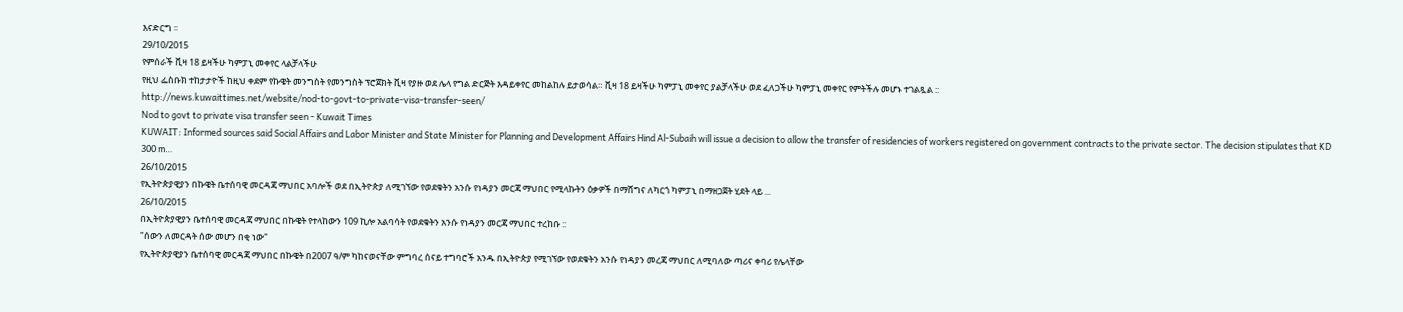እናድርግ ፡፡
29/10/2015
የምሰራች ቪዛ 18 ይዛችሁ ካምፓኒ መቀየር ላልቻላችሁ
የዚህ ፌስቡክ ተከታታዮች ከዚህ ቀደም የኩዌት መንግስት የመንግስት ፕሮጀክት ቪዛ የያዙ ወደ ሌላ የግል ድርጅት እዳይቀየር መከልከሉ ይታወሳል። ቪዛ 18 ይዛችሁ ካምፓኒ መቀየር ያልቻላችሁ ወደ ፈለጋችሁ ካምፓኒ መቀየር የምትችሉ መሆኑ ተገልጿል ::
http://news.kuwaittimes.net/website/nod-to-govt-to-private-visa-transfer-seen/
Nod to govt to private visa transfer seen - Kuwait Times
KUWAIT: Informed sources said Social Affairs and Labor Minister and State Minister for Planning and Development Affairs Hind Al-Subaih will issue a decision to allow the transfer of residencies of workers registered on government contracts to the private sector. The decision stipulates that KD 300 m…
26/10/2015
የኢትዮጵያዊያን በኩዌት ቤተሰባዊ መርዳጃ ማህበር አባሎች ወደ በኢትዮጵያ ለሚገኘው የወደቁትን አንሱ የነዳያን መርጃ ማህበር የሚላኩትን ዕቃዎች በማሸግና ለካርጎ ካምፓኒ በማዘጋጀት ሂደት ላይ ...
26/10/2015
በኢትዮጵያዊያን ቤተሰባዊ መርዳጃ ማህበር በኩዌት የተላከውን 109 ኪሎ አልባሳት የወደቁትን አንሱ የነዳያን መርጃ ማህበር ተረከቡ ::
"ሰውን ለመርዳት ሰው መሆን በቂ ነው"
የኢትዮጵያዊያን ቤተሰባዊ መርዳጃ ማህበር በኩዌት በ2007 ዓ/ም ካከናወናቸው ምግባረ ሰናይ ተግባሮች አንዱ በኢትዮጵያ የሚገኘው የወደቁትን አንሱ የነዳያን መረጃ ማህበር ለሚባለው ጣሪና ቀባሪ የሌላቸው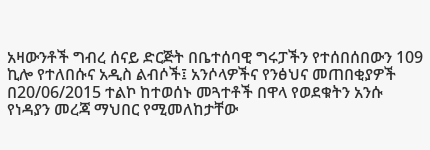አዛውንቶች ግብረ ሰናይ ድርጅት በቤተሰባዊ ግሩፓችን የተሰበሰበውን 109 ኪሎ የተለበሱና አዲስ ልብሶች፤ አንሶላዎችና የንፅህና መጠበቂያዎች በ20/06/2015 ተልኮ ከተወሰኑ መጓተቶች በዋላ የወደቁትን አንሱ የነዳያን መረጃ ማህበር የሚመለከታቸው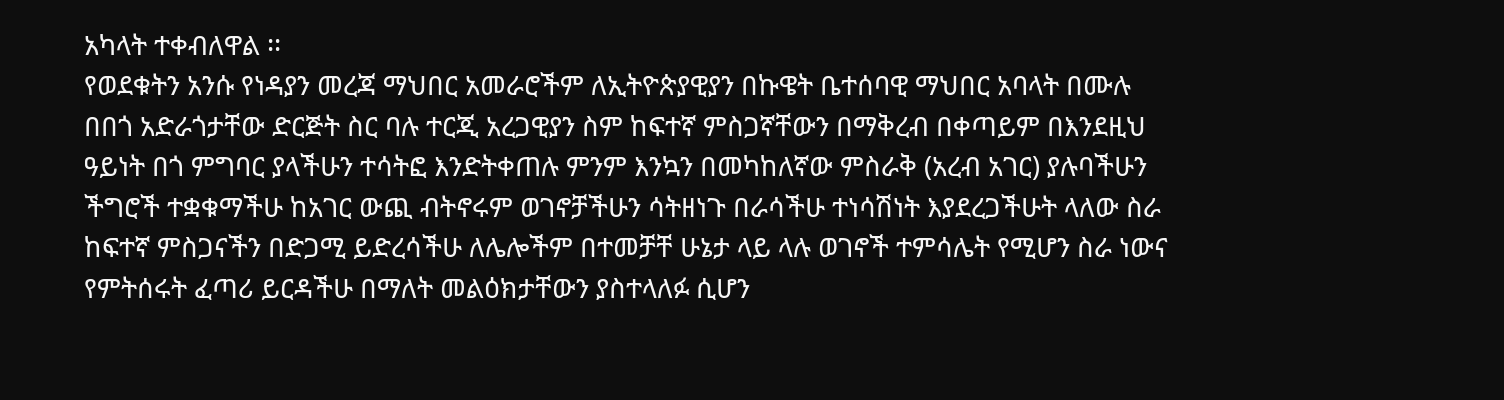አካላት ተቀብለዋል ፡፡
የወደቁትን አንሱ የነዳያን መረጃ ማህበር አመራሮችም ለኢትዮጵያዊያን በኩዌት ቤተሰባዊ ማህበር አባላት በሙሉ በበጎ አድራጎታቸው ድርጅት ስር ባሉ ተርጂ አረጋዊያን ስም ከፍተኛ ምስጋኛቸውን በማቅረብ በቀጣይም በእንደዚህ ዓይነት በጎ ምግባር ያላችሁን ተሳትፎ እንድትቀጠሉ ምንም እንኳን በመካከለኛው ምስራቅ (አረብ አገር) ያሉባችሁን ችግሮች ተቋቁማችሁ ከአገር ውጪ ብትኖሩም ወገኖቻችሁን ሳትዘነጉ በራሳችሁ ተነሳሽነት እያደረጋችሁት ላለው ስራ ከፍተኛ ምስጋናችን በድጋሚ ይድረሳችሁ ለሌሎችም በተመቻቸ ሁኔታ ላይ ላሉ ወገኖች ተምሳሌት የሚሆን ስራ ነውና የምትሰሩት ፈጣሪ ይርዳችሁ በማለት መልዕክታቸውን ያስተላለፉ ሲሆን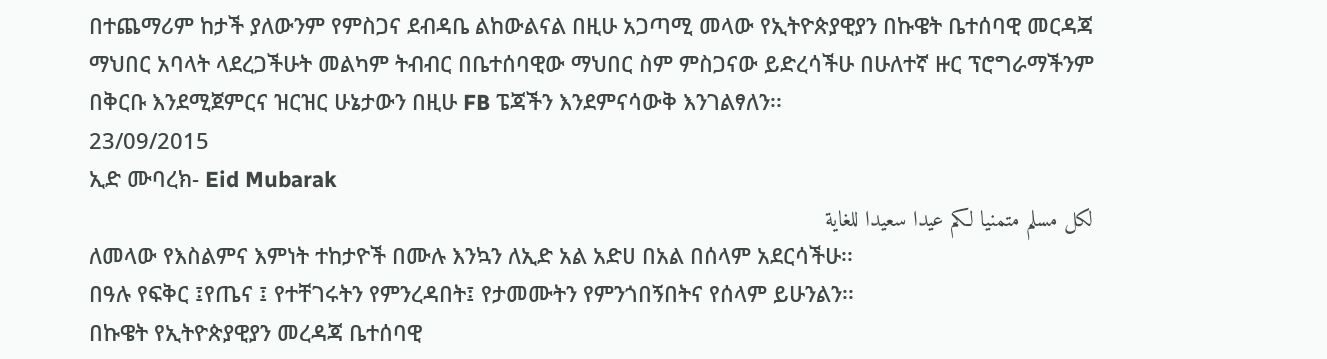በተጨማሪም ከታች ያለውንም የምስጋና ደብዳቤ ልከውልናል በዚሁ አጋጣሚ መላው የኢትዮጵያዊያን በኩዌት ቤተሰባዊ መርዳጃ ማህበር አባላት ላደረጋችሁት መልካም ትብብር በቤተሰባዊው ማህበር ስም ምስጋናው ይድረሳችሁ በሁለተኛ ዙር ፕሮግራማችንም በቅርቡ እንደሚጀምርና ዝርዝር ሁኔታውን በዚሁ FB ፔጃችን እንደምናሳውቅ እንገልፃለን፡፡
23/09/2015
ኢድ ሙባረክ- Eid Mubarak
لكل مسلم متمنيا لكم عيدا سعيدا للغاية
ለመላው የእስልምና እምነት ተከታዮች በሙሉ እንኳን ለኢድ አል አድሀ በአል በሰላም አደርሳችሁ፡፡
በዓሉ የፍቅር ፤የጤና ፤ የተቸገሩትን የምንረዳበት፤ የታመሙትን የምንጎበኝበትና የሰላም ይሁንልን፡፡
በኩዌት የኢትዮጵያዊያን መረዳጃ ቤተሰባዊ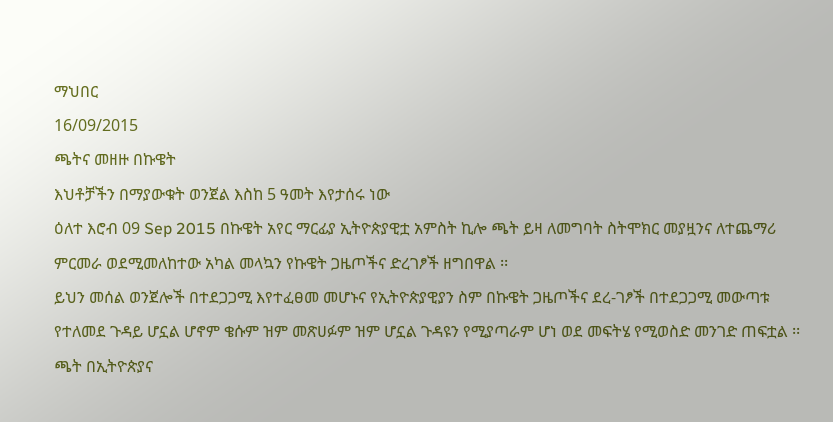ማህበር
16/09/2015
ጫትና መዘዙ በኩዌት
እህቶቻችን በማያውቁት ወንጀል እስከ 5 ዓመት እየታሰሩ ነው
ዕለተ እሮብ 09 Sep 2015 በኩዌት አየር ማርፊያ ኢትዮጵያዊቷ አምስት ኪሎ ጫት ይዛ ለመግባት ስትሞክር መያዟንና ለተጨማሪ ምርመራ ወደሚመለከተው አካል መላኳን የኩዌት ጋዜጦችና ድረገፆች ዘግበዋል ፡፡
ይህን መሰል ወንጀሎች በተደጋጋሚ እየተፈፀመ መሆኑና የኢትዮጵያዊያን ስም በኩዌት ጋዜጦችና ደረ-ገፆች በተደጋጋሚ መውጣቱ የተለመደ ጉዳይ ሆኗል ሆኖም ቄሱም ዝም መጽሀፉም ዝም ሆኗል ጉዳዩን የሚያጣራም ሆነ ወደ መፍትሄ የሚወስድ መንገድ ጠፍቷል ፡፡
ጫት በኢትዮጵያና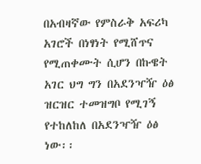በአብዛኛው የምስራቅ አፍሪካ አገሮች በነፃነት የሚሸጥና የሚጠቀሙት ሲሆን በኩዌት አገር ህግ ግን በአደንዣዥ ዕፅ ዝርዝር ተመዝግቦ የሚገኝ የተከለከለ በአደንዣዥ ዕፅ ነው፡፡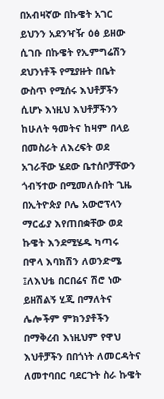በአብዛኛው በኩዌት አገር ይህንን አደንዣዥ ዕፅ ይዘው ሲገቡ በኩዌት የኢምግሬሽን ደህንነቶች የሚያዙት በቤት ውስጥ የሚሰሩ እህቶቻችን ሲሆኑ እነዚህ እህቶቻችንን ከሁለት ዓመትና ከዛም በላይ በመስራት ለእረፍት ወደ አገራቸው ሄደው ቤተሰቦቻቸውን ጎብኝተው በሚመለሱበት ጊዜ በኢትዮጵያ ቦሌ አውሮፕላን ማርፊያ እየጠበቋቸው ወደ ኩዌት እንደሚሄዱ ካጣሩ በዋላ እባክሽን ለወንድሜ ፤ለእህቴ በርበሬና ሽሮ ነው ይዘሽልኝ ሂጂ በማለትና ሌሎችም ምክንያቶችን በማቅረብ እነዚህም የዋህ እህቶቻችን በበጎነት ለመርዳትና ለመተባበር ባደርጉት ስራ ኩዌት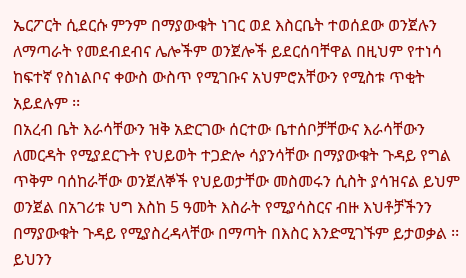ኤርፖርት ሲደርሱ ምንም በማያውቁት ነገር ወደ እስርቤት ተወሰደው ወንጀሉን ለማጣራት የመደብደብና ሌሎችም ወንጀሎች ይደርሰባቸዋል በዚህም የተነሳ ከፍተኛ የስነልቦና ቀውስ ውስጥ የሚገቡና አህምሮአቸውን የሚስቱ ጥቂት አይደሉም ፡፡
በአረብ ቤት እራሳቸውን ዝቅ አድርገው ሰርተው ቤተሰቦቻቸውና እራሳቸውን ለመርዳት የሚያደርጉት የህይወት ተጋድሎ ሳያንሳቸው በማያውቁት ጉዳይ የግል ጥቅም ባሰከራቸው ወንጀለኞች የህይወታቸው መስመሩን ሲስት ያሳዝናል ይህም ወንጀል በአገሪቱ ህግ እስከ 5 ዓመት እስራት የሚያሳስርና ብዙ እህቶቻችንን በማያውቁት ጉዳይ የሚያስረዳላቸው በማጣት በእስር እንድሚገኙም ይታወቃል ፡፡
ይህንን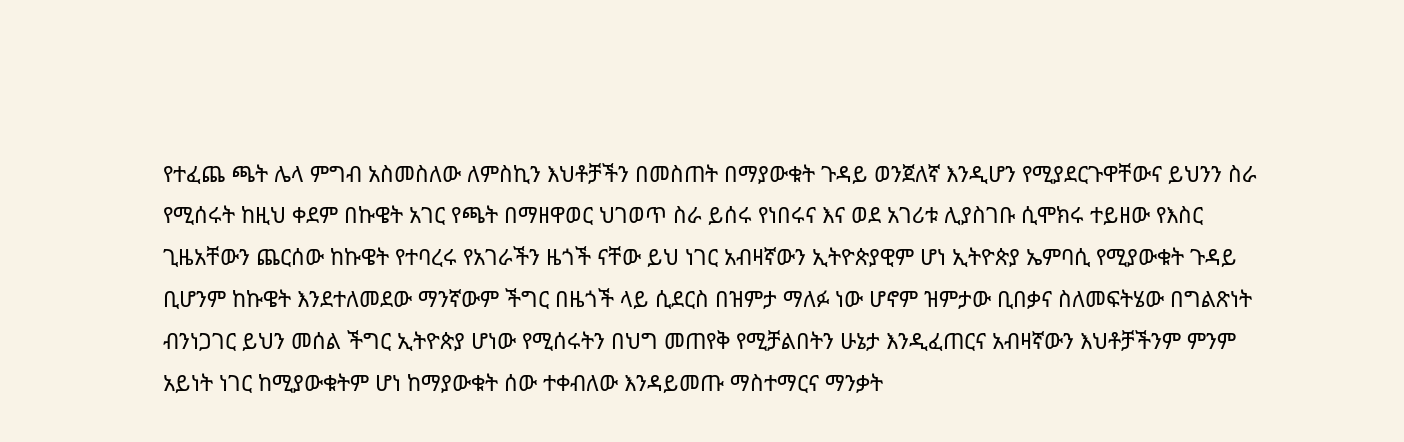የተፈጨ ጫት ሌላ ምግብ አስመስለው ለምስኪን እህቶቻችን በመስጠት በማያውቁት ጉዳይ ወንጀለኛ እንዲሆን የሚያደርጉዋቸውና ይህንን ስራ የሚሰሩት ከዚህ ቀደም በኩዌት አገር የጫት በማዘዋወር ህገወጥ ስራ ይሰሩ የነበሩና እና ወደ አገሪቱ ሊያስገቡ ሲሞክሩ ተይዘው የእስር ጊዜአቸውን ጨርሰው ከኩዌት የተባረሩ የአገራችን ዜጎች ናቸው ይህ ነገር አብዛኛውን ኢትዮጵያዊም ሆነ ኢትዮጵያ ኤምባሲ የሚያውቁት ጉዳይ ቢሆንም ከኩዌት እንደተለመደው ማንኛውም ችግር በዜጎች ላይ ሲደርስ በዝምታ ማለፉ ነው ሆኖም ዝምታው ቢበቃና ስለመፍትሄው በግልጽነት ብንነጋገር ይህን መሰል ችግር ኢትዮጵያ ሆነው የሚሰሩትን በህግ መጠየቅ የሚቻልበትን ሁኔታ እንዲፈጠርና አብዛኛውን እህቶቻችንም ምንም አይነት ነገር ከሚያውቁትም ሆነ ከማያውቁት ሰው ተቀብለው እንዳይመጡ ማስተማርና ማንቃት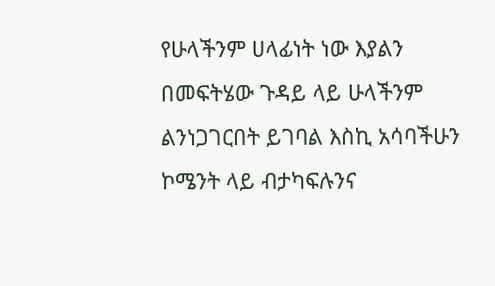የሁላችንም ሀላፊነት ነው እያልን በመፍትሄው ጉዳይ ላይ ሁላችንም ልንነጋገርበት ይገባል እስኪ አሳባችሁን ኮሜንት ላይ ብታካፍሉንና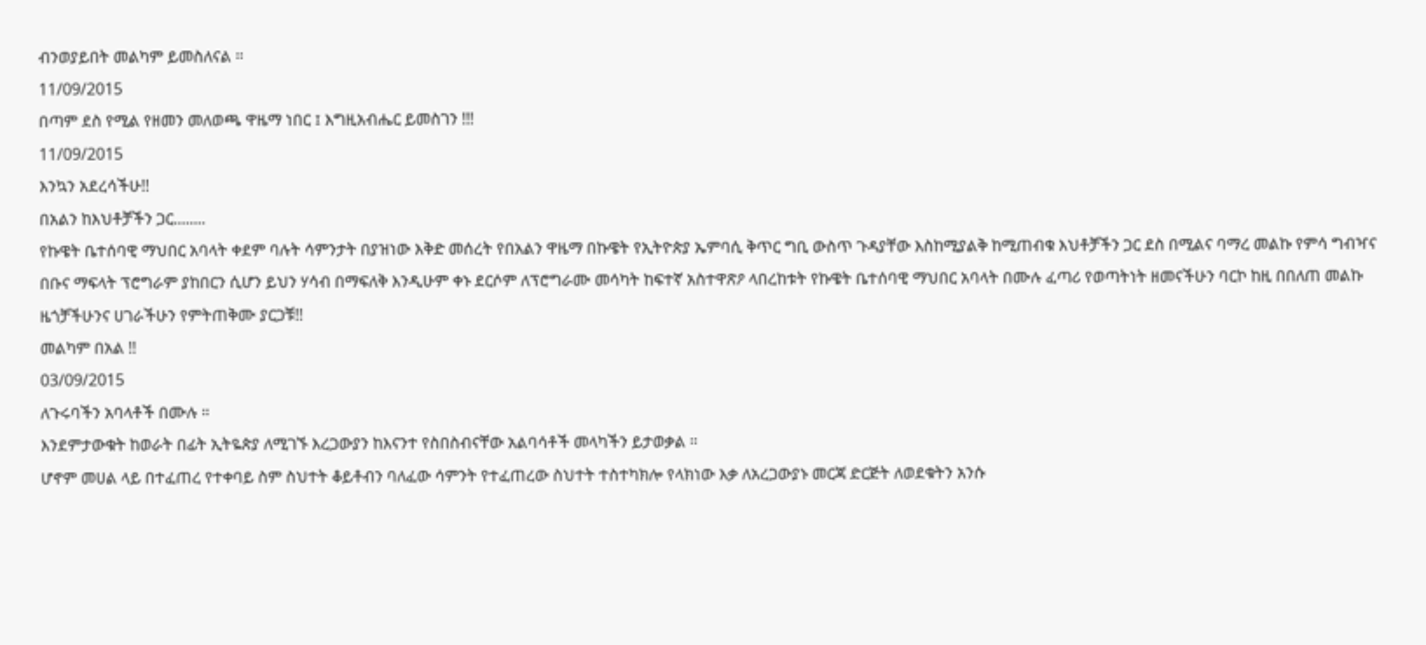ብንወያይበት መልካም ይመስለናል ፡፡
11/09/2015
በጣም ደስ የሚል የዘመን መለወጫ ዋዜማ ነበር ፤ እግዚአብሔር ይመስገን !!!
11/09/2015
እንኳን አደረሳችሁ!!
በአልን ከእህቶቻችን ጋር........
የኩዌት ቤተሰባዊ ማህበር አባላት ቀደም ባሉት ሳምንታት በያዝነው እቅድ መሰረት የበአልን ዋዜማ በኩዌት የኢትዮጵያ ኤምባሲ ቅጥር ግቢ ውስጥ ጉዳያቸው እስከሚያልቅ ከሚጠብቁ እህቶቻችን ጋር ደስ በሚልና ባማረ መልኩ የምሳ ግብዣና በቡና ማፍላት ፕሮግራም ያከበርን ሲሆን ይህን ሃሳብ በማፍለቅ እንዲሁም ቀኑ ደርሶም ለፕሮግራሙ መሳካት ከፍተኛ አስተዋጽዖ ላበረከቱት የኩዌት ቤተሰባዊ ማህበር አባላት በሙሉ ፈጣሪ የወጣትነት ዘመናችሁን ባርኮ ከዚ በበለጠ መልኩ ዜጎቻችሁንና ሀገራችሁን የምትጠቅሙ ያርጋቹ!!
መልካም በአል !!
03/09/2015
ለጉሩባችን አባላቶች በሙሉ ።
እንደምታውቁት ከወራት በፊት ኢትዬጵያ ለሚገኙ እረጋውያን ከእናንተ የስበስብናቸው አልባሳቶች መላካችን ይታወቃል ።
ሆኖም መሀል ላይ በተፈጠረ የተቀባይ ስም ስህተት ቆይቶብን ባለፈው ሳምንት የተፈጠረው ስህተት ተስተካክሎ የላክነው እቃ ለአረጋውያኑ መርጃ ድርጅት ለወደቁትን አንሱ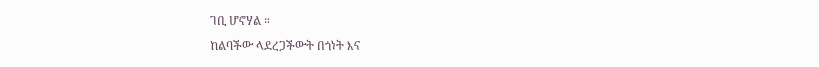ገቢ ሆኖሃል ።
ከልባችው ላደረጋችውት በጎነት እና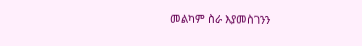መልካም ስራ እያመስገንን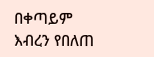በቀጣይም እብረን የበለጠ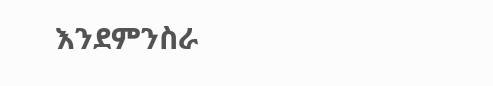እንደምንስራ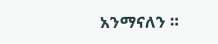አንማናለን ።